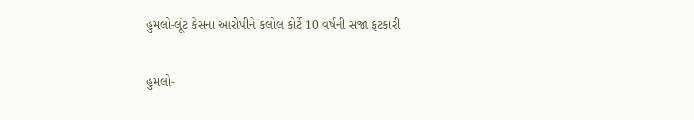હુમલો-લૂંટ કેસના આરોપીને કલોલ કોર્ટે 10 વર્ષની સજા ફટકારી

હુમલો-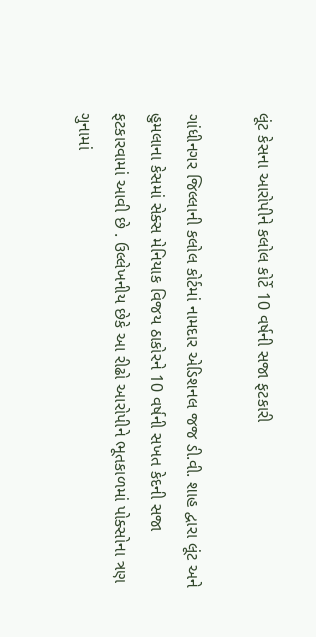લૂંટ કેસના આરોપીને કલોલ કોર્ટે 10 વર્ષની સજા ફટકારી

ગાંધીનગર જિલ્લાની કલોલ કોર્ટમાં નામદાર એડિશનલ જજ ડી.વી. શાહ દ્વારા લૂંટ અને હુમલાના કેસમાં સેક્સ મેનિયાક વિજય ઠાકોરને 10 વર્ષની સખત કેદની સજા ફટકારવામાં આવી છે . ઉલ્લેખનીય છેકે આ રીઢો આરોપીને ભૂતકાળમાં પોક્સોના ત્રણ ગુનામાં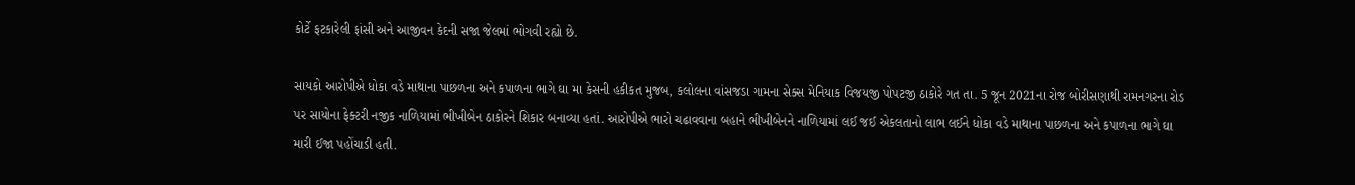કોર્ટે ફટકારેલી ફાંસી અને આજીવન કેદની સજા જેલમાં ભોગવી રહ્યો છે.

સાયકો આરોપીએ ધોકા વડે માથાના પાછળના અને કપાળના ભાગે ઘા મા કેસની હકીકત મુજબ, કલોલના વાંસજડા ગામના સેક્સ મેનિયાક વિજયજી પોપટજી ઠાકોરે ગત તા. 5 જૂન 2021ના રોજ બોરીસણાથી રામનગરના રોડ પર સાયોના ફેક્ટરી નજીક નાળિયામાં ભીખીબેન ઠાકોરને શિકાર બનાવ્યા હતાં. આરોપીએ ભારો ચઢાવવાના બહાને ભીખીબેનને નાળિયામાં લઈ જઈ એકલતાનો લાભ લઈને ધોકા વડે માથાના પાછળના અને કપાળના ભાગે ઘા મારી ઈજા પહોંચાડી હતી.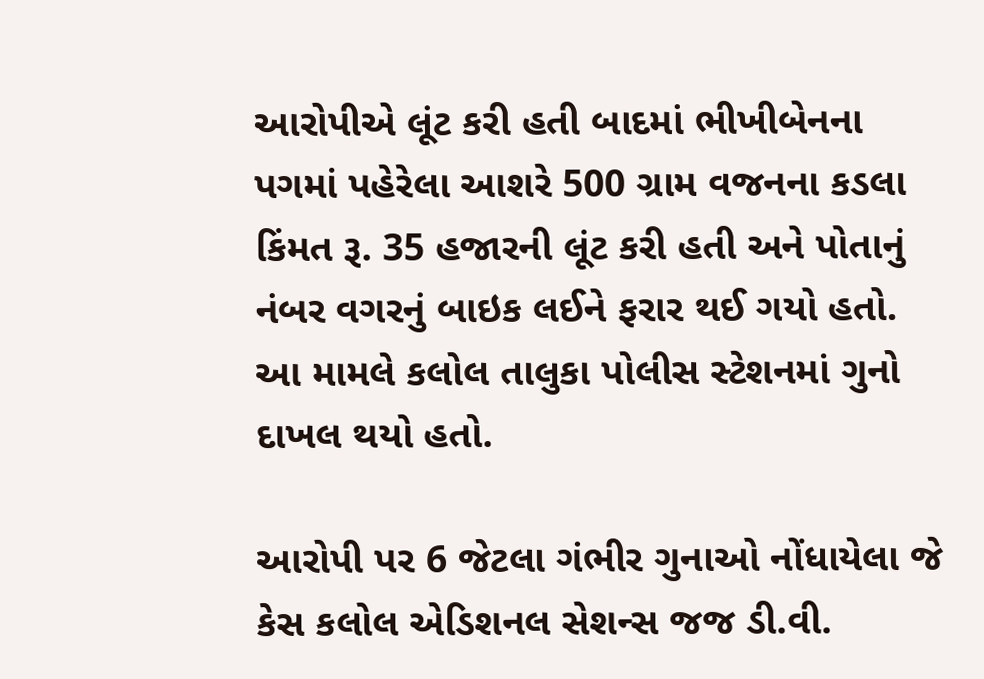આરોપીએ લૂંટ કરી હતી બાદમાં ભીખીબેનના પગમાં પહેરેલા આશરે 500 ગ્રામ વજનના કડલા કિંમત રૂ. 35 હજારની લૂંટ કરી હતી અને પોતાનું નંબર વગરનું બાઇક લઈને ફરાર થઈ ગયો હતો. આ મામલે કલોલ તાલુકા પોલીસ સ્ટેશનમાં ગુનો દાખલ થયો હતો.

આરોપી પર 6 જેટલા ગંભીર ગુનાઓ નોંધાયેલા જે કેસ કલોલ એડિશનલ સેશન્સ જજ ડી.વી.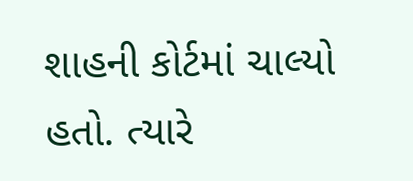શાહની કોર્ટમાં ચાલ્યો હતો. ત્યારે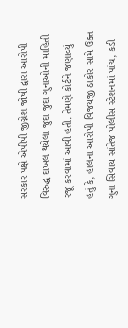સરકાર પક્ષે એપીપી જીગ્નેશ જોષી દ્વારા આરોપી વિરુદ્ધ દાખલ થયેલા જુદા જુદા ગુનાઓની માહિતી રજૂ કરવામાં આવી હતી. તેમણે કોર્ટને જણાવ્યું હતું કે, હાલના આરોપી વિજયજી ઠાકોર સામે ઉક્ત ગુના સિવાય સાંતેજ પોલીસ સ્ટેશનમાં પાંચ, કડી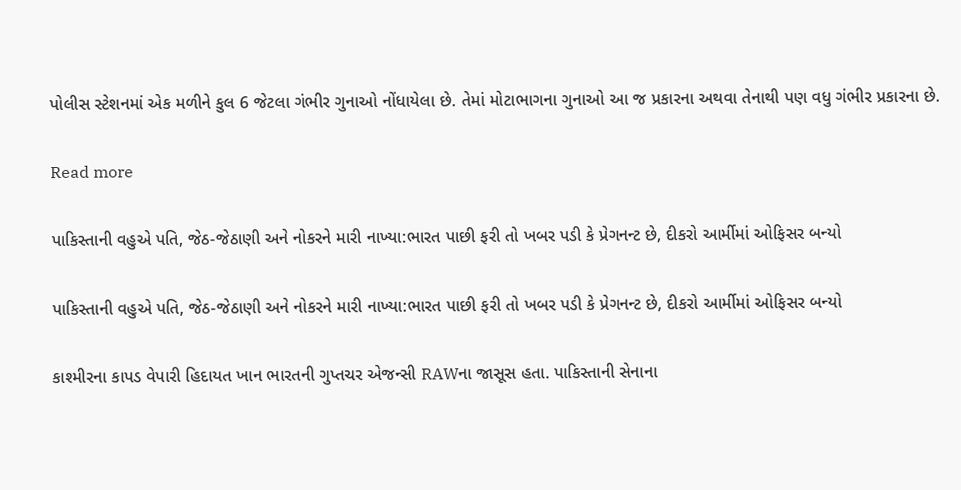પોલીસ સ્ટેશનમાં એક મળીને કુલ 6 જેટલા ગંભીર ગુનાઓ નોંધાયેલા છે. તેમાં મોટાભાગના ગુનાઓ આ જ પ્રકારના અથવા તેનાથી પણ વધુ ગંભીર પ્રકારના છે.

Read more

પાકિસ્તાની વહુએ પતિ, જેઠ-જેઠાણી અને નોકરને મારી નાખ્યા:ભારત પાછી ફરી તો ખબર પડી કે પ્રેગનન્ટ છે, દીકરો આર્મીમાં ઓફિસર બન્યો

પાકિસ્તાની વહુએ પતિ, જેઠ-જેઠાણી અને નોકરને મારી નાખ્યા:ભારત પાછી ફરી તો ખબર પડી કે પ્રેગનન્ટ છે, દીકરો આર્મીમાં ઓફિસર બન્યો

કાશ્મીરના કાપડ વેપારી હિદાયત ખાન ભારતની ગુપ્તચર એજન્સી RAWના જાસૂસ હતા. પાકિસ્તાની સેનાના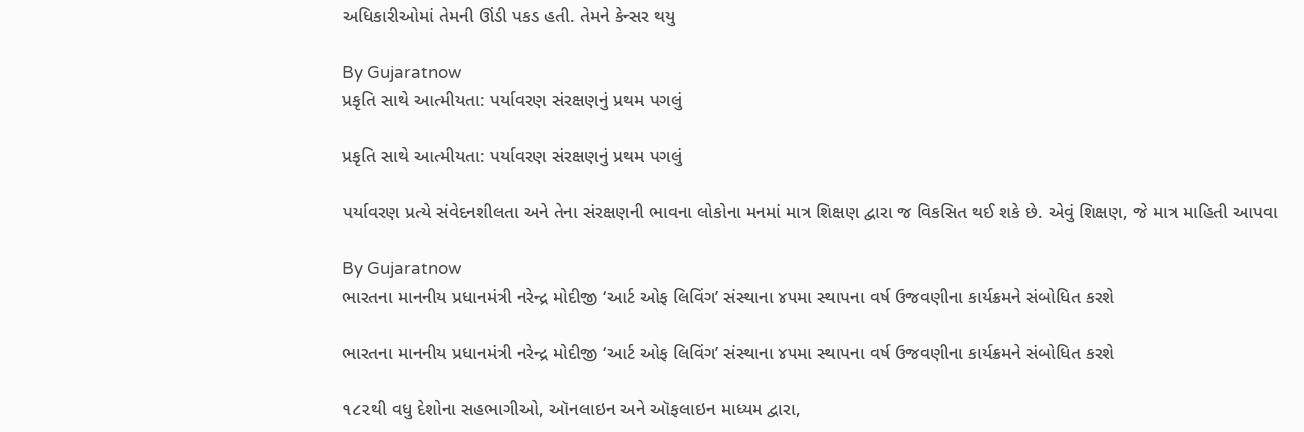અધિકારીઓમાં તેમની ઊંડી પકડ હતી. તેમને કેન્સર થયુ

By Gujaratnow
પ્રકૃતિ સાથે આત્મીયતા: પર્યાવરણ સંરક્ષણનું પ્રથમ પગલું

પ્રકૃતિ સાથે આત્મીયતા: પર્યાવરણ સંરક્ષણનું પ્રથમ પગલું

પર્યાવરણ પ્રત્યે સંવેદનશીલતા અને તેના સંરક્ષણની ભાવના લોકોના મનમાં માત્ર શિક્ષણ દ્વારા જ વિકસિત થઈ શકે છે. એવું શિક્ષણ, જે માત્ર માહિતી આપવા

By Gujaratnow
ભારતના માનનીય પ્રધાનમંત્રી નરેન્દ્ર મોદીજી ‘આર્ટ ઓફ લિવિંગ’ સંસ્થાના ૪૫મા સ્થાપના વર્ષ ઉજવણીના કાર્યક્રમને સંબોધિત કરશે

ભારતના માનનીય પ્રધાનમંત્રી નરેન્દ્ર મોદીજી ‘આર્ટ ઓફ લિવિંગ’ સંસ્થાના ૪૫મા સ્થાપના વર્ષ ઉજવણીના કાર્યક્રમને સંબોધિત કરશે

૧૮૨થી વધુ દેશોના સહભાગીઓ, ઑનલાઇન અને ઑફલાઇન માધ્યમ દ્વારા,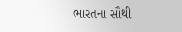ભારતના સૌથી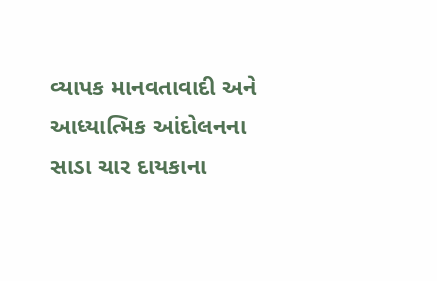વ્યાપક માનવતાવાદી અને આધ્યાત્મિક આંદોલનના સાડા ચાર દાયકાના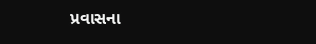પ્રવાસના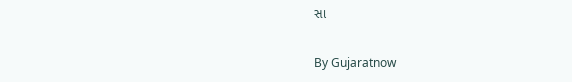સા

By Gujaratnow